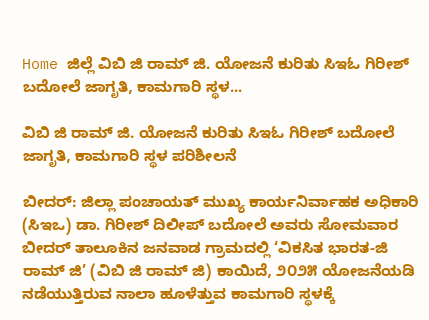Home ಜಿಲ್ಲೆ ವಿಬಿ ಜಿ ರಾಮ್ ಜಿ. ಯೋಜನೆ ಕುರಿತು ಸಿಇಓ ಗಿರೀಶ್ ಬದೋಲೆ ಜಾಗೃತಿ, ಕಾಮಗಾರಿ ಸ್ಥಳ...

ವಿಬಿ ಜಿ ರಾಮ್ ಜಿ. ಯೋಜನೆ ಕುರಿತು ಸಿಇಓ ಗಿರೀಶ್ ಬದೋಲೆ ಜಾಗೃತಿ, ಕಾಮಗಾರಿ ಸ್ಥಳ ಪರಿಶೀಲನೆ

ಬೀದರ್: ಜಿಲ್ಲಾ ಪಂಚಾಯತ್ ಮುಖ್ಯ ಕಾರ್ಯನಿರ್ವಾಹಕ ಅಧಿಕಾರಿ (ಸಿಇಒ) ಡಾ. ಗಿರೀಶ್ ದಿಲೀಪ್ ಬದೋಲೆ ಅವರು ಸೋಮವಾರ ಬೀದರ್ ತಾಲೂಕಿನ ಜನವಾಡ ಗ್ರಾಮದಲ್ಲಿ ‘ವಿಕಸಿತ ಭಾರತ-ಜಿ ರಾಮ್ ಜಿ’ (ವಿಬಿ ಜಿ ರಾಮ್ ಜಿ) ಕಾಯಿದೆ, ೨೦೨೫ ಯೋಜನೆಯಡಿ ನಡೆಯುತ್ತಿರುವ ನಾಲಾ ಹೂಳೆತ್ತುವ ಕಾಮಗಾರಿ ಸ್ಥಳಕ್ಕೆ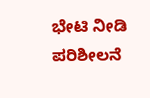ಭೇಟಿ ನೀಡಿ ಪರಿಶೀಲನೆ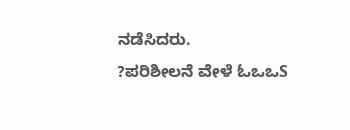ನಡೆಸಿದರು.
?ಪರಿಶೀಲನೆ ವೇಳೆ ಓಒಒS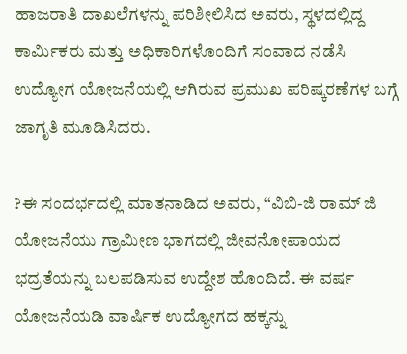ಹಾಜರಾತಿ ದಾಖಲೆಗಳನ್ನು ಪರಿಶೀಲಿಸಿದ ಅವರು, ಸ್ಥಳದಲ್ಲಿದ್ದ ಕಾರ್ಮಿಕರು ಮತ್ತು ಅಧಿಕಾರಿಗಳೊಂದಿಗೆ ಸಂವಾದ ನಡೆಸಿ ಉದ್ಯೋಗ ಯೋಜನೆಯಲ್ಲಿ ಆಗಿರುವ ಪ್ರಮುಖ ಪರಿಷ್ಕರಣೆಗಳ ಬಗ್ಗೆ ಜಾಗೃತಿ ಮೂಡಿಸಿದರು.

?ಈ ಸಂದರ್ಭದಲ್ಲಿ ಮಾತನಾಡಿದ ಅವರು, “ವಿಬಿ-ಜಿ ರಾಮ್ ಜಿ ಯೋಜನೆಯು ಗ್ರಾಮೀಣ ಭಾಗದಲ್ಲಿ ಜೀವನೋಪಾಯದ ಭದ್ರತೆಯನ್ನು ಬಲಪಡಿಸುವ ಉದ್ದೇಶ ಹೊಂದಿದೆ. ಈ ವರ್ಷ ಯೋಜನೆಯಡಿ ವಾರ್ಷಿಕ ಉದ್ಯೋಗದ ಹಕ್ಕನ್ನು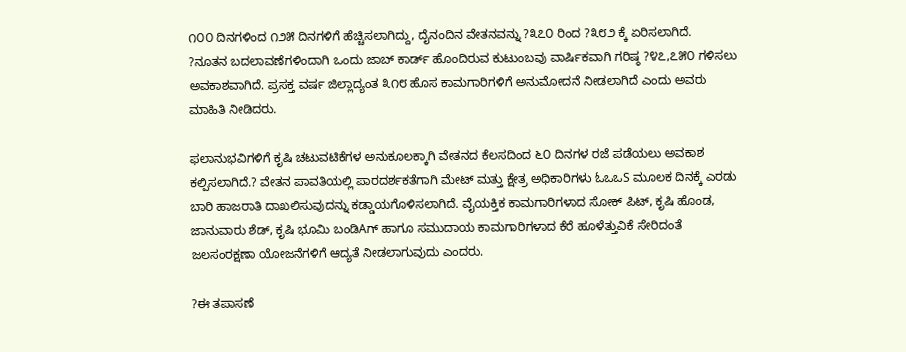೧೦೦ ದಿನಗಳಿಂದ ೧೨೫ ದಿನಗಳಿಗೆ ಹೆಚ್ಚಿಸಲಾಗಿದ್ದು, ದೈನಂದಿನ ವೇತನವನ್ನು ?೩೭೦ ರಿಂದ ?೩೮೨ ಕ್ಕೆ ಏರಿಸಲಾಗಿದೆ.
?ನೂತನ ಬದಲಾವಣೆಗಳಿಂದಾಗಿ ಒಂದು ಜಾಬ್ ಕಾರ್ಡ್ ಹೊಂದಿರುವ ಕುಟುಂಬವು ವಾರ್ಷಿಕವಾಗಿ ಗರಿಷ್ಠ ?೪೭,೭೫೦ ಗಳಿಸಲು ಅವಕಾಶವಾಗಿದೆ. ಪ್ರಸಕ್ತ ವರ್ಷ ಜಿಲ್ಲಾದ್ಯಂತ ೩೧೮ ಹೊಸ ಕಾಮಗಾರಿಗಳಿಗೆ ಅನುಮೋದನೆ ನೀಡಲಾಗಿದೆ ಎಂದು ಅವರು ಮಾಹಿತಿ ನೀಡಿದರು.

ಫಲಾನುಭವಿಗಳಿಗೆ ಕೃಷಿ ಚಟುವಟಿಕೆಗಳ ಅನುಕೂಲಕ್ಕಾಗಿ ವೇತನದ ಕೆಲಸದಿಂದ ೬೦ ದಿನಗಳ ರಜೆ ಪಡೆಯಲು ಅವಕಾಶ ಕಲ್ಪಿಸಲಾಗಿದೆ.? ವೇತನ ಪಾವತಿಯಲ್ಲಿ ಪಾರದರ್ಶಕತೆಗಾಗಿ ಮೇಟ್ ಮತ್ತು ಕ್ಷೇತ್ರ ಅಧಿಕಾರಿಗಳು ಓಒಒS ಮೂಲಕ ದಿನಕ್ಕೆ ಎರಡು ಬಾರಿ ಹಾಜರಾತಿ ದಾಖಲಿಸುವುದನ್ನು ಕಡ್ಡಾಯಗೊಳಿಸಲಾಗಿದೆ. ವೈಯಕ್ತಿಕ ಕಾಮಗಾರಿಗಳಾದ ಸೋಕ್ ಪಿಟ್, ಕೃಷಿ ಹೊಂಡ, ಜಾನುವಾರು ಶೆಡ್, ಕೃಷಿ ಭೂಮಿ ಬಂಡಿAಗ್ ಹಾಗೂ ಸಮುದಾಯ ಕಾಮಗಾರಿಗಳಾದ ಕೆರೆ ಹೂಳೆತ್ತುವಿಕೆ ಸೇರಿದಂತೆ ಜಲಸಂರಕ್ಷಣಾ ಯೋಜನೆಗಳಿಗೆ ಆದ್ಯತೆ ನೀಡಲಾಗುವುದು ಎಂದರು.

?ಈ ತಪಾಸಣೆ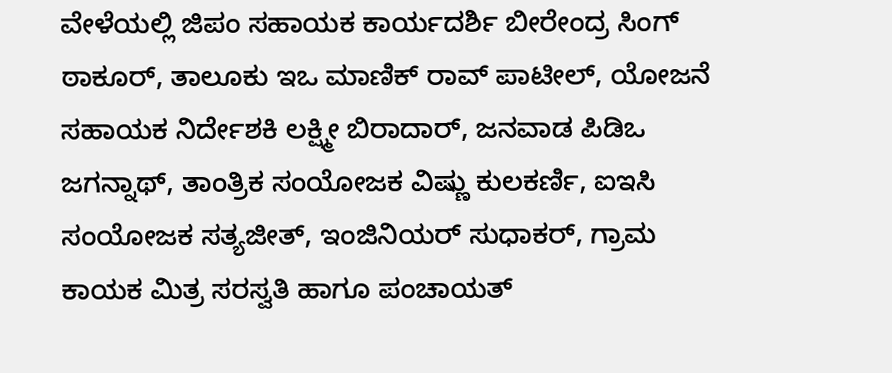ವೇಳೆಯಲ್ಲಿ ಜಿಪಂ ಸಹಾಯಕ ಕಾರ್ಯದರ್ಶಿ ಬೀರೇಂದ್ರ ಸಿಂಗ್ ಠಾಕೂರ್, ತಾಲೂಕು ಇಒ ಮಾಣಿಕ್ ರಾವ್ ಪಾಟೀಲ್, ಯೋಜನೆ ಸಹಾಯಕ ನಿರ್ದೇಶಕಿ ಲಕ್ಷ್ಮೀ ಬಿರಾದಾರ್, ಜನವಾಡ ಪಿಡಿಒ ಜಗನ್ನಾಥ್, ತಾಂತ್ರಿಕ ಸಂಯೋಜಕ ವಿಷ್ಣು ಕುಲಕರ್ಣಿ, ಐಇಸಿ ಸಂಯೋಜಕ ಸತ್ಯಜೀತ್, ಇಂಜಿನಿಯರ್ ಸುಧಾಕರ್, ಗ್ರಾಮ ಕಾಯಕ ಮಿತ್ರ ಸರಸ್ವತಿ ಹಾಗೂ ಪಂಚಾಯತ್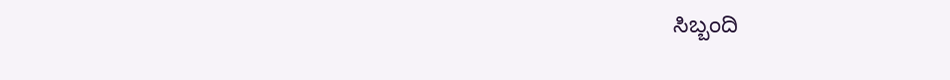ಸಿಬ್ಬಂದಿ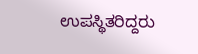ಉಪಸ್ಥಿತರಿದ್ದರು